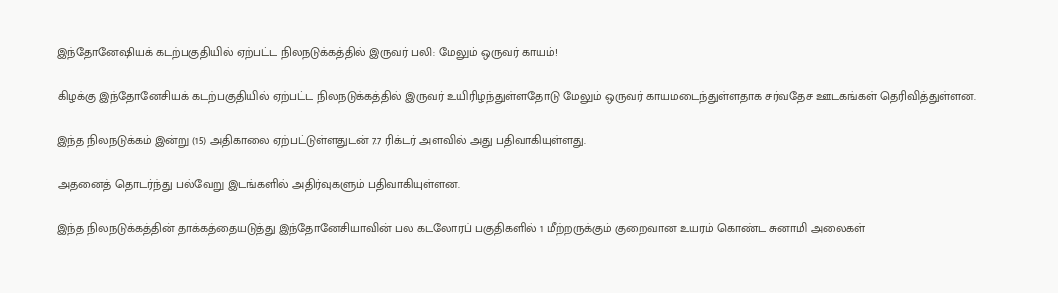இந்தோனேஷியக் கடற்பகுதியில் ஏற்பட்ட நிலநடுக்கத்தில் இருவர் பலி: மேலும் ஒருவர் காயம்!

கிழக்கு இந்தோனேசியக் கடற்பகுதியில் ஏற்பட்ட நிலநடுக்கத்தில் இருவர் உயிரிழந்துள்ளதோடு மேலும் ஒருவர் காயமடைந்துள்ளதாக சர்வதேச ஊடகங்கள் தெரிவித்துள்ளன.

இந்த நிலநடுக்கம் இன்று (15) அதிகாலை ஏற்பட்டுள்ளதுடன் 7.7 ரிக்டர் அளவில் அது பதிவாகியுள்ளது.

அதனைத் தொடர்ந்து பல்வேறு இடங்களில் அதிர்வுகளும் பதிவாகியுள்ளன.

இந்த நிலநடுக்கத்தின் தாக்கத்தையடுத்து இந்தோனேசியாவின் பல கடலோரப் பகுதிகளில் 1 மீற்றருக்கும் குறைவான உயரம் கொண்ட சுனாமி அலைகள்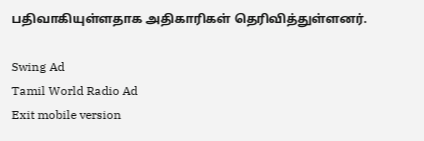பதிவாகியுள்ளதாக அதிகாரிகள் தெரிவித்துள்ளனர்.

Swing Ad
Tamil World Radio Ad
Exit mobile version